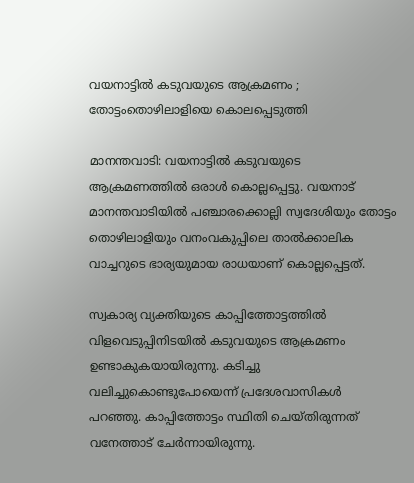വയനാട്ടില്‍ കടുവയുടെ ആക്രമണം ; തോട്ടംതൊഴിലാളിയെ കൊലപ്പെടുത്തി

മാനന്തവാടി: വയനാട്ടില്‍ കടുവയുടെ ആക്രമണത്തില്‍ ഒരാള്‍ കൊല്ലപ്പെട്ടു. വയനാട് മാനന്തവാടിയില്‍ പഞ്ചാരക്കൊല്ലി സ്വദേശിയും തോട്ടം തൊഴിലാളിയും വനംവകുപ്പിലെ താല്‍ക്കാലിക വാച്ചറുടെ ഭാര്യയുമായ രാധയാണ് കൊല്ലപ്പെട്ടത്.

സ്വകാര്യ വ്യക്തിയുടെ കാപ്പിത്തോട്ടത്തില്‍ വിളവെടുപ്പിനിടയില്‍ കടുവയുടെ ആക്രമണം ഉണ്ടാകുകയായിരുന്നു. കടിച്ചു വലിച്ചുകൊണ്ടുപോയെന്ന് പ്രദേശവാസികള്‍ പറഞ്ഞു. കാപ്പിത്തോട്ടം സ്ഥിതി ചെയ്തിരുന്നത് വനേത്താട് ചേര്‍ന്നായിരുന്നു.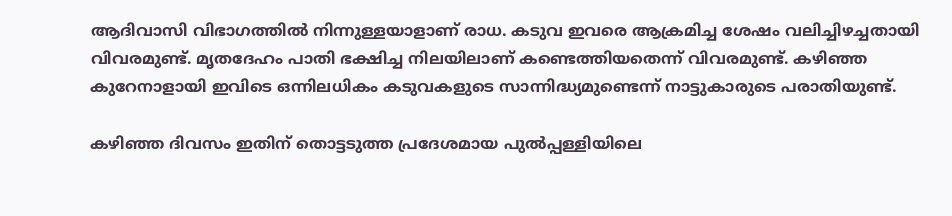ആദിവാസി വിഭാഗത്തില്‍ നിന്നുള്ളയാളാണ് രാധ. കടുവ ഇവരെ ആക്രമിച്ച ശേഷം വലിച്ചിഴച്ചതായി വിവരമുണ്ട്. മൃതദേഹം പാതി ഭക്ഷിച്ച നിലയിലാണ് കണ്ടെത്തിയതെന്ന് വിവരമുണ്ട്. കഴിഞ്ഞ കുറേനാളായി ഇവിടെ ഒന്നിലധികം കടുവകളുടെ സാന്നിദ്ധ്യമുണ്ടെന്ന് നാട്ടുകാരുടെ പരാതിയുണ്ട്.

കഴിഞ്ഞ ദിവസം ഇതിന് തൊട്ടടുത്ത പ്രദേശമായ പുല്‍പ്പള്ളിയിലെ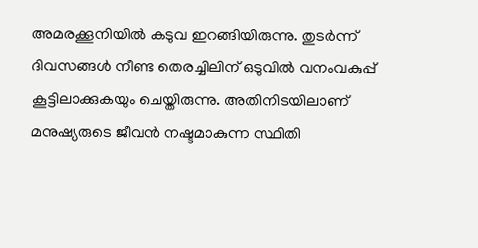അമരക്കൂനിയില്‍ കടുവ ഇറങ്ങിയിരുന്നു. തുടര്‍ന്ന് ദിവസങ്ങള്‍ നീണ്ട തെരച്ചിലിന് ഒടുവില്‍ വനംവകുപ്പ് കൂട്ടിലാക്കുകയും ചെയ്തിരുന്നു. അതിനിടയിലാണ് മനുഷ്യരുടെ ജീവന്‍ നഷ്ടമാകുന്ന സ്ഥിതി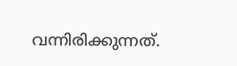വന്നിരിക്കുന്നത്.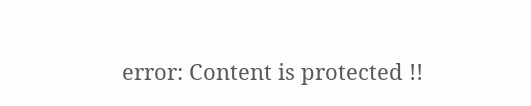error: Content is protected !!